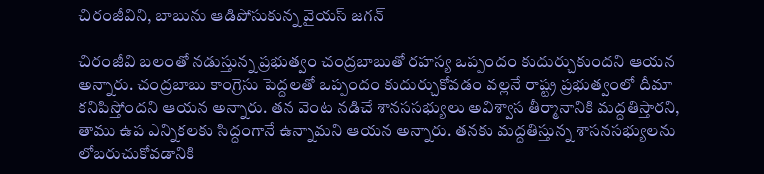చిరంజీవిని, బాబును ఆడిపోసుకున్న వైయస్ జగన్

చిరంజీవి బలంతో నడుస్తున్న ప్రభుత్వం చంద్రబాబుతో రహస్య ఒప్పందం కుదుర్చుకుందని ఆయన అన్నారు. చంద్రబాబు కాంగ్రెసు పెద్దలతో ఒప్పందం కుదుర్చుకోవడం వల్లనే రాష్ట్ర ప్రభుత్వంలో దీమా కనిపిస్తోందని ఆయన అన్నారు. తన వెంట నడిచే శానససభ్యులు అవిశ్వాస తీర్మానానికి మద్దతిస్తారని, తాము ఉప ఎన్నికలకు సిద్దంగానే ఉన్నామని ఆయన అన్నారు. తనకు మద్దతిస్తున్న శాసనసభ్యులను లోబరుచుకోవడానికి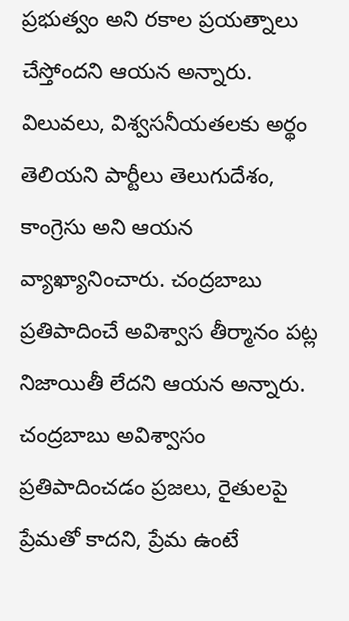ప్రభుత్వం అని రకాల ప్రయత్నాలు చేస్తోందని ఆయన అన్నారు. విలువలు, విశ్వసనీయతలకు అర్థం తెలియని పార్టీలు తెలుగుదేశం, కాంగ్రెసు అని ఆయన వ్యాఖ్యానించారు. చంద్రబాబు ప్రతిపాదించే అవిశ్వాస తీర్మానం పట్ల నిజాయితీ లేదని ఆయన అన్నారు. చంద్రబాబు అవిశ్వాసం ప్రతిపాదించడం ప్రజలు, రైతులపై ప్రేమతో కాదని, ప్రేమ ఉంటే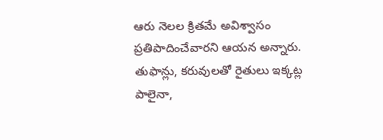ఆరు నెలల క్రితమే అవిశ్వాసం ప్రతిపాదించేవారని ఆయన అన్నారు. తుఫాన్లు, కరువులతో రైతులు ఇక్కట్ల పాలైనా,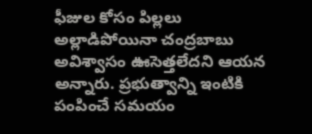ఫీజుల కోసం పిల్లలు అల్లాడిపోయినా చంద్రబాబు అవిశ్వాసం ఊసెత్తలేదని ఆయన అన్నారు. ప్రభుత్వాన్ని ఇంటికి పంపించే సమయం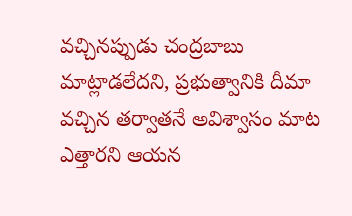వచ్చినప్పుడు చంద్రబాబు మాట్లాడలేదని, ప్రభుత్వానికి దీమా వచ్చిన తర్వాతనే అవిశ్వాసం మాట ఎత్తారని ఆయన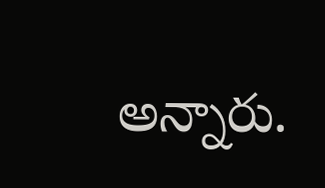అన్నారు.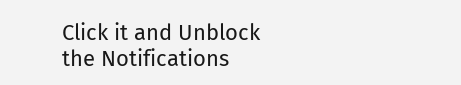Click it and Unblock the Notifications